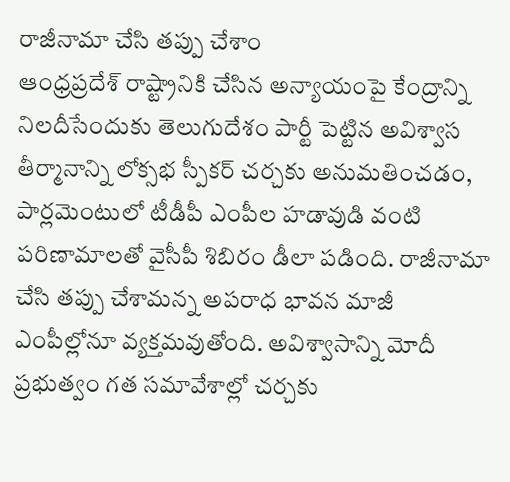రాజీనామా చేసి తప్పు చేశాం
ఆంధ్రప్రదేశ్ రాష్ట్రానికి చేసిన అన్యాయంపై కేంద్రాన్ని నిలదీసేందుకు తెలుగుదేశం పార్టీ పెట్టిన అవిశ్వాస తీర్మానాన్ని లోక్సభ స్పీకర్ చర్చకు అనుమతించడం, పార్లమెంటులో టీడీపీ ఎంపీల హడావుడి వంటి పరిణామాలతో వైసీపీ శిబిరం డీలా పడింది. రాజీనామా చేసి తప్పు చేశామన్న అపరాధ భావన మాజీ ఎంపీల్లోనూ వ్యక్తమవుతోంది. అవిశ్వాసాన్ని మోదీ ప్రభుత్వం గత సమావేశాల్లో చర్చకు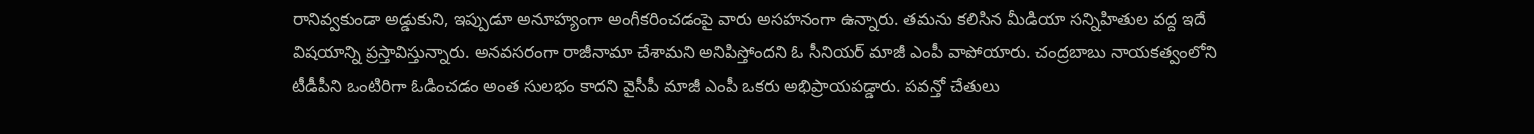రానివ్వకుండా అడ్డుకుని, ఇప్పుడూ అనూహ్యంగా అంగీకరించడంపై వారు అసహనంగా ఉన్నారు. తమను కలిసిన మీడియా సన్నిహితుల వద్ద ఇదే విషయాన్ని ప్రస్తావిస్తున్నారు. అనవసరంగా రాజీనామా చేశామని అనిపిస్తోందని ఓ సీనియర్ మాజీ ఎంపీ వాపోయారు. చంద్రబాబు నాయకత్వంలోని టీడీపీని ఒంటిరిగా ఓడించడం అంత సులభం కాదని వైసీపీ మాజీ ఎంపీ ఒకరు అభిప్రాయపడ్డారు. పవన్తో చేతులు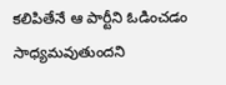కలిపితేనే ఆ పార్టీని ఓడించడం సాధ్యమవుతుందని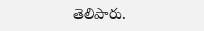తెలిపారు.